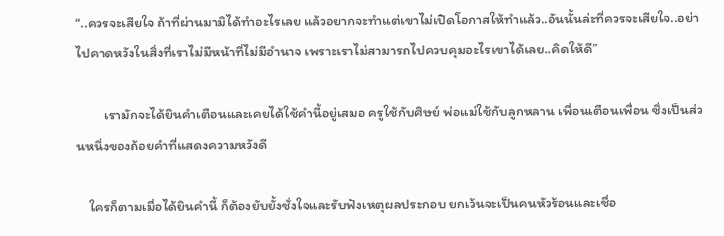“..ควรจะเสียใจ ถ้าที่ผ่านมามิได้ทำอะไรเลย แล้วอยากจะทำแต่เขาไม่เปิดโอกาสให้ทำแล้ว..อันนั้นล่ะที่ควรจะเสียใจ..อย่าไปคาดหวังในสิ่งที่เราไม่มีหน้าที่ไม่มีอำนาจ เพราะเราไม่สามารถไปควบคุมอะไรเขาได้เลย..คิดให้ดี”

         เรามักจะได้ยินคำเตือนและเคยได้ใช้คำนี้อยู่เสมอ ครูใช้กับศิษย์ พ่อแม่ใช้กับลูกหลาน เพื่อนเตือนเพื่อน ซึ่งเป็นส่วนหนึ่งของถ้อยคำที่แสดงความหวังดี

    ใครก็ตามเมื่อได้ยินคำนี้ ก็ต้องยับยั้งชั่งใจและรับฟังเหตุผลประกอบ ยกเว้นจะเป็นคนหัวร้อนและเชื่อ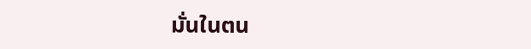มั่นในตน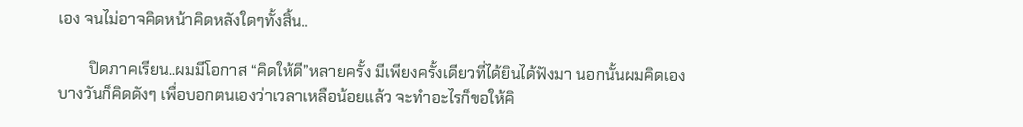เอง จนไม่อาจคิดหน้าคิดหลังใดๆทั้งสิ้น..

        ปิดภาคเรียน..ผมมีโอกาส “คิดให้ดี”หลายครั้ง มีเพียงครั้งเดียวที่ได้ยินได้ฟังมา นอกนั้นผมคิดเอง บางวันก็คิดดังๆ เพื่อบอกตนเองว่าเวลาเหลือน้อยแล้ว จะทำอะไรก็ขอให้คิ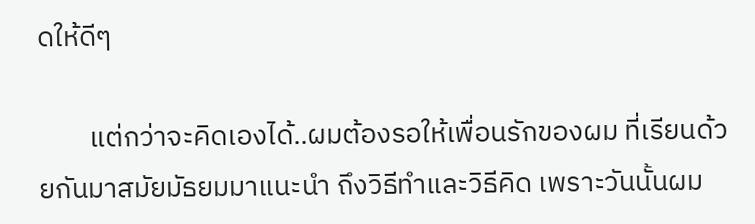ดให้ดีๆ

        แต่กว่าจะคิดเองได้..ผมต้องรอให้เพื่อนรักของผม ที่เรียนด้วยกันมาสมัยมัธยมมาแนะนำ ถึงวิธีทำและวิธีคิด เพราะวันนั้นผม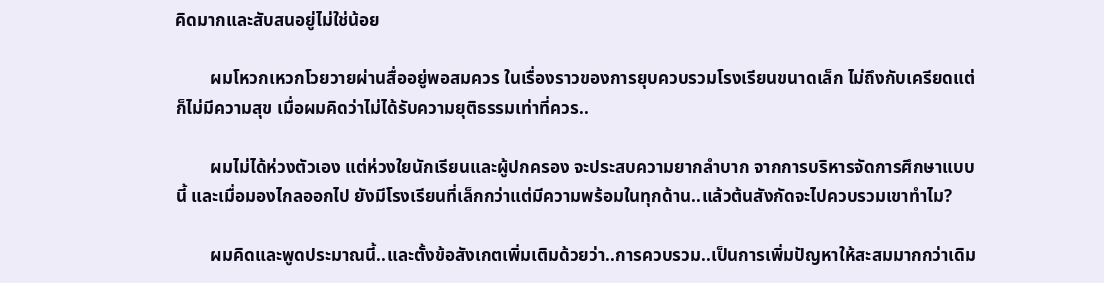คิดมากและสับสนอยู่ไม่ใช่น้อย

        ผมโหวกเหวกโวยวายผ่านสื่ออยู่พอสมควร ในเรื่องราวของการยุบควบรวมโรงเรียนขนาดเล็ก ไม่ถึงกับเครียดแต่ก็ไม่มีความสุข เมื่อผมคิดว่าไม่ได้รับความยุติธรรมเท่าที่ควร..

        ผมไม่ได้ห่วงตัวเอง แต่ห่วงใยนักเรียนและผู้ปกครอง จะประสบความยากลำบาก จากการบริหารจัดการศึกษาแบบนี้ และเมื่อมองไกลออกไป ยังมีโรงเรียนที่เล็กกว่าแต่มีความพร้อมในทุกด้าน..แล้วต้นสังกัดจะไปควบรวมเขาทำไม?

        ผมคิดและพูดประมาณนี้..และตั้งข้อสังเกตเพิ่มเติมด้วยว่า..การควบรวม..เป็นการเพิ่มปัญหาให้สะสมมากกว่าเดิม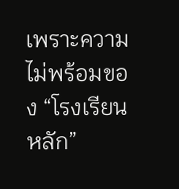เพราะความไม่พร้อมของ “โรงเรียนหลัก”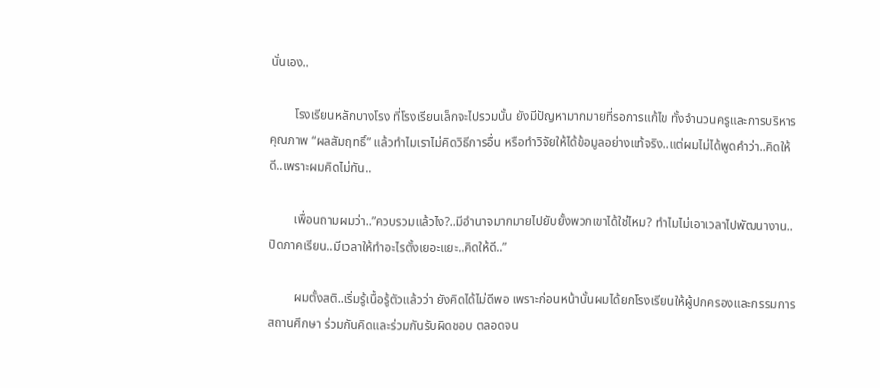นั่นเอง..

        โรงเรียนหลักบางโรง ที่โรงเรียนเล็กจะไปรวมนั้น ยังมีปัญหามากมายที่รอการแก้ไข ทั้งจำนวนครูและการบริหารคุณภาพ “ผลสัมฤทธิ์” แล้วทำไมเราไม่คิดวิธีการอื่น หรือทำวิจัยให้ได้ข้อมูลอย่างแท้จริง..แต่ผมไม่ได้พูดคำว่า..คิดให้ดี..เพราะผมคิดไม่ทัน..

        เพื่อนถามผมว่า..”ควบรวมแล้วไง?..มีอำนาจมากมายไปยับยั้งพวกเขาได้ใช่ไหม? ทำไมไม่เอาเวลาไปพัฒนางาน..ปิดภาคเรียน..มีเวลาให้ทำอะไรตั้งเยอะแยะ..คิดให้ดี..”

        ผมตั้งสติ..เริ่มรู้เนื้อรู้ตัวแล้วว่า ยังคิดได้ไม่ดีพอ เพราะก่อนหน้านั้นผมได้ยกโรงเรียนให้ผู้ปกครองและกรรมการสถานศึกษา ร่วมกันคิดและร่วมกันรับผิดชอบ ตลอดจน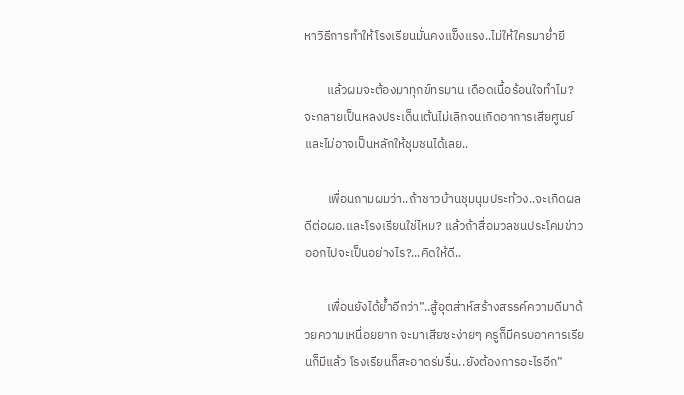หาวิธีการทำให้โรงเรียนมั่นคงแข็งแรง..ไม่ให้ใครมาย่ำยี

        แล้วผมจะต้องมาทุกข์ทรมาน เดือดเนื้อร้อนใจทำไม? จะกลายเป็นหลงประเด็นเต้นไม่เลิกจนเกิดอาการเสียศูนย์ และไม่อาจเป็นหลักให้ชุมชนได้เลย..

        เพื่อนถามผมว่า..ถ้าชาวบ้านชุมนุมประท้วง..จะเกิดผลดีต่อผอ.และโรงเรียนใช่ไหม? แล้วถ้าสื่อมวลชนประโคมข่าวออกไปจะเป็นอย่างไร?...คิดให้ดี..

        เพื่อนยังได้ย้ำอีกว่า”..สู้อุตส่าห์สร้างสรรค์ความดีมาด้วยความเหนื่อยยาก จะมาเสียซะง่ายๆ ครูก็มีครบอาคารเรียนก็มีแล้ว โรงเรียนก็สะอาดร่มรื่น..ยังต้องการอะไรอีก”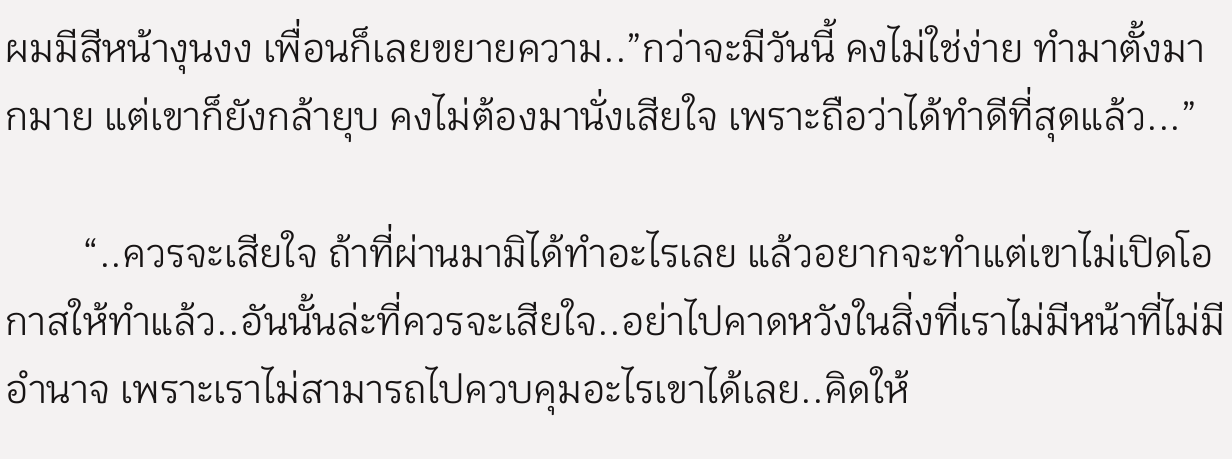ผมมีสีหน้างุนงง เพื่อนก็เลยขยายความ..”กว่าจะมีวันนี้ คงไม่ใช่ง่าย ทำมาตั้งมากมาย แต่เขาก็ยังกล้ายุบ คงไม่ต้องมานั่งเสียใจ เพราะถือว่าได้ทำดีที่สุดแล้ว...”

        “..ควรจะเสียใจ ถ้าที่ผ่านมามิได้ทำอะไรเลย แล้วอยากจะทำแต่เขาไม่เปิดโอกาสให้ทำแล้ว..อันนั้นล่ะที่ควรจะเสียใจ..อย่าไปคาดหวังในสิ่งที่เราไม่มีหน้าที่ไม่มีอำนาจ เพราะเราไม่สามารถไปควบคุมอะไรเขาได้เลย..คิดให้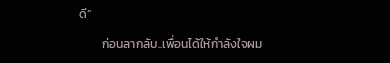ดี”

        ก่อนลากลับ..เพื่อนได้ให้กำลังใจผม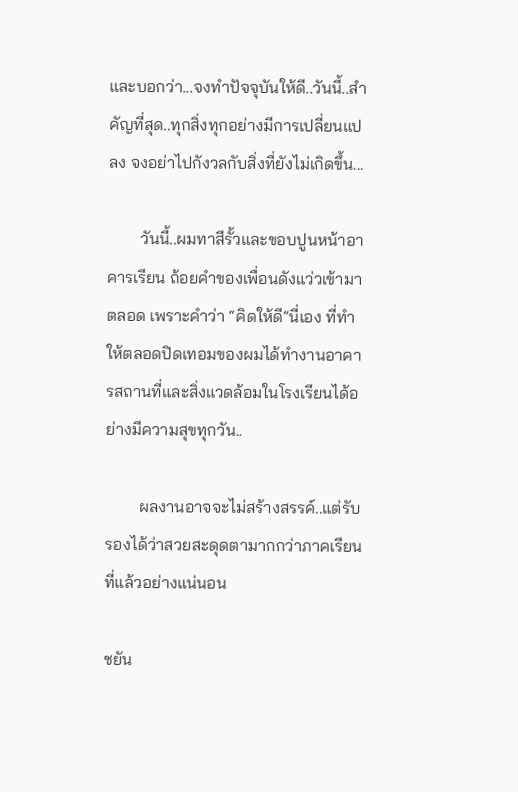และบอกว่า...จงทำปัจจุบันให้ดี..วันนี้..สำคัญที่สุด..ทุกสิ่งทุกอย่างมีการเปลี่ยนแปลง จงอย่าไปกังวลกับสิ่งที่ยังไม่เกิดขึ้น...

        วันนี้..ผมทาสีรั้วและขอบปูนหน้าอาคารเรียน ถ้อยคำของเพื่อนดังแว่วเข้ามาตลอด เพราะคำว่า “คิดให้ดี”นี่เอง ที่ทำให้ตลอดปิดเทอมของผมได้ทำงานอาคารสถานที่และสิ่งแวดล้อมในโรงเรียนได้อย่างมีความสุขทุกวัน..

        ผลงานอาจจะไม่สร้างสรรค์..แต่รับรองได้ว่าสวยสะดุดตามากกว่าภาคเรียนที่แล้วอย่างแน่นอน

ชยัน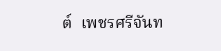ต์  เพชรศรีจันท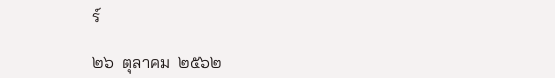ร์

๒๖  ตุลาคม  ๒๕๖๒